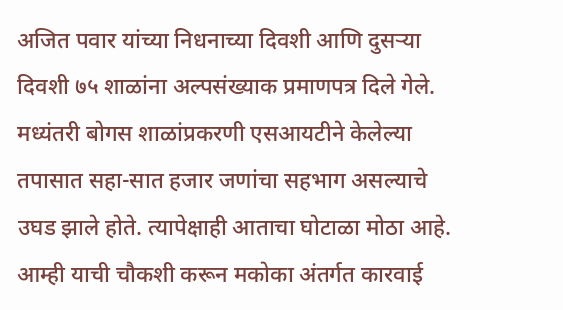अजित पवार यांच्या निधनाच्या दिवशी आणि दुसऱ्या दिवशी ७५ शाळांना अल्पसंख्याक प्रमाणपत्र दिले गेले. मध्यंतरी बोगस शाळांप्रकरणी एसआयटीने केलेल्या तपासात सहा-सात हजार जणांचा सहभाग असल्याचे उघड झाले होते. त्यापेक्षाही आताचा घोटाळा मोठा आहे. आम्ही याची चौकशी करून मकोका अंतर्गत कारवाई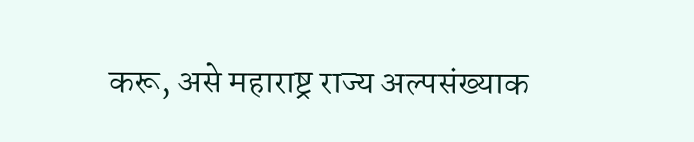करू, असे महाराष्ट्र राज्य अल्पसंख्याक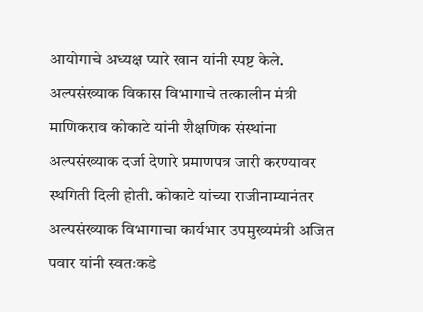आयोगाचे अध्यक्ष प्यारे खान यांनी स्पष्ट केले.
अल्पसंख्याक विकास विभागाचे तत्कालीन मंत्री माणिकराव कोकाटे यांनी शैक्षणिक संस्थांना अल्पसंख्याक दर्जा देणारे प्रमाणपत्र जारी करण्यावर स्थगिती दिली होती. कोकाटे यांच्या राजीनाम्यानंतर अल्पसंख्याक विभागाचा कार्यभार उपमुख्यमंत्री अजित पवार यांनी स्वतःकडे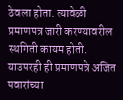ठेवला होता. त्यावेळी प्रमाणपत्र जारी करण्यावरील स्थगिती कायम होती. याउपरही ही प्रमाणपत्रे अजित पवारांच्या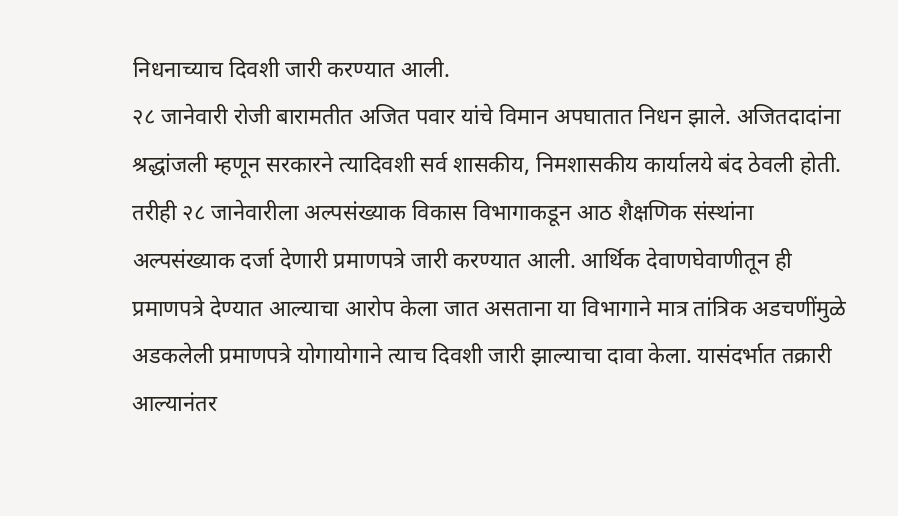निधनाच्याच दिवशी जारी करण्यात आली.
२८ जानेवारी रोजी बारामतीत अजित पवार यांचे विमान अपघातात निधन झाले. अजितदादांना श्रद्धांजली म्हणून सरकारने त्यादिवशी सर्व शासकीय, निमशासकीय कार्यालये बंद ठेवली होती. तरीही २८ जानेवारीला अल्पसंख्याक विकास विभागाकडून आठ शैक्षणिक संस्थांना अल्पसंख्याक दर्जा देणारी प्रमाणपत्रे जारी करण्यात आली. आर्थिक देवाणघेवाणीतून ही प्रमाणपत्रे देण्यात आल्याचा आरोप केला जात असताना या विभागाने मात्र तांत्रिक अडचणींमुळे अडकलेली प्रमाणपत्रे योगायोगाने त्याच दिवशी जारी झाल्याचा दावा केला. यासंदर्भात तक्रारी आल्यानंतर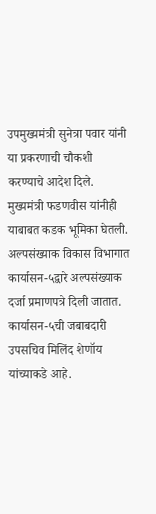उपमुख्यमंत्री सुनेत्रा पवार यांनी या प्रकरणाची चौकशी करण्याचे आदेश दिले. मुख्यमंत्री फडणवीस यांनीही याबाबत कडक भूमिका घेतली.
अल्पसंख्याक विकास विभागात कार्यासन-५द्वारे अल्पसंख्याक दर्जा प्रमाणपत्रे दिली जातात. कार्यासन-५ची जबाबदारी उपसचिव मिलिंद शेणॉय यांच्याकडे आहे.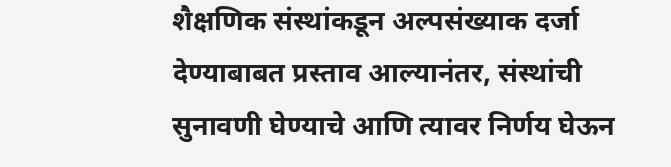शैक्षणिक संस्थांकडून अल्पसंख्याक दर्जा देण्याबाबत प्रस्ताव आल्यानंतर, संस्थांची सुनावणी घेण्याचे आणि त्यावर निर्णय घेऊन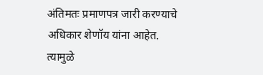अंतिमतः प्रमाणपत्र जारी करण्याचे अधिकार शेणॉय यांना आहेत. त्यामुळे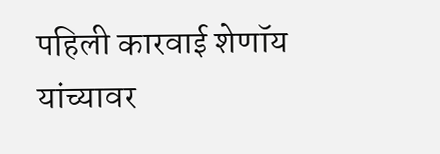पहिली कारवाई शेणॉय यांच्यावर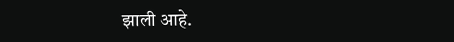झाली आहे.